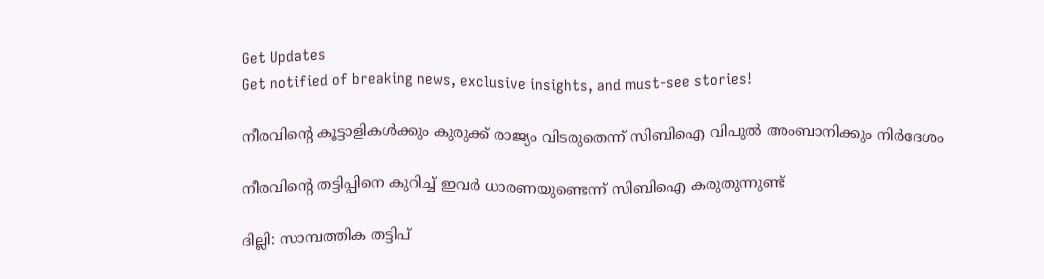Get Updates
Get notified of breaking news, exclusive insights, and must-see stories!

നീരവിന്റെ കൂട്ടാളികള്‍ക്കും കുരുക്ക് രാജ്യം വിടരുതെന്ന് സിബിഐ വിപുല്‍ അംബാനിക്കും നിര്‍ദേശം

നീരവിന്റെ തട്ടിപ്പിനെ കുറിച്ച് ഇവര്‍ ധാരണയുണ്ടെന്ന് സിബിഐ കരുതുന്നുണ്ട്

ദില്ലി: സാമ്പത്തിക തട്ടിപ്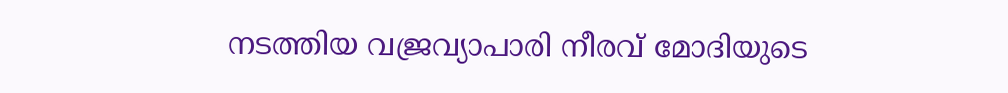നടത്തിയ വജ്രവ്യാപാരി നീരവ് മോദിയുടെ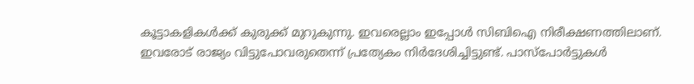കൂട്ടാകളികള്‍ക്ക് കുരുക്ക് മുറുകുന്നു. ഇവരെല്ലാം ഇപ്പോള്‍ സിബിഐ നിരീക്ഷണത്തിലാണ്. ഇവരോട് രാജ്യം വിട്ടുപോവരുതെന്ന് പ്രത്യേകം നിര്‍ദേശിച്ചിട്ടുണ്ട്. പാസ്‌പോര്‍ട്ടുകള്‍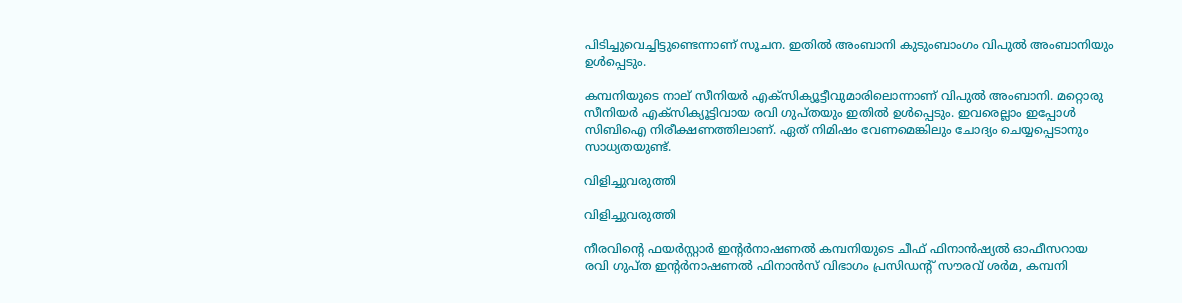പിടിച്ചുവെച്ചിട്ടുണ്ടെന്നാണ് സൂചന. ഇതില്‍ അംബാനി കുടുംബാംഗം വിപുല്‍ അംബാനിയും ഉള്‍പ്പെടും.

കമ്പനിയുടെ നാല് സീനിയര്‍ എക്‌സിക്യൂട്ടീവുമാരിലൊന്നാണ് വിപുല്‍ അംബാനി. മറ്റൊരു സീനിയര്‍ എക്‌സിക്യൂട്ടിവായ രവി ഗുപ്തയും ഇതില്‍ ഉള്‍പ്പെടും. ഇവരെല്ലാം ഇപ്പോള്‍ സിബിഐ നിരീക്ഷണത്തിലാണ്. ഏത് നിമിഷം വേണമെങ്കിലും ചോദ്യം ചെയ്യപ്പെടാനും സാധ്യതയുണ്ട്.

വിളിച്ചുവരുത്തി

വിളിച്ചുവരുത്തി

നീരവിന്റെ ഫയര്‍സ്റ്റാര്‍ ഇന്റര്‍നാഷണല്‍ കമ്പനിയുടെ ചീഫ് ഫിനാന്‍ഷ്യല്‍ ഓഫീസറായ രവി ഗുപ്ത ഇന്റര്‍നാഷണല്‍ ഫിനാന്‍സ് വിഭാഗം പ്രസിഡന്റ് സൗരവ് ശര്‍മ, കമ്പനി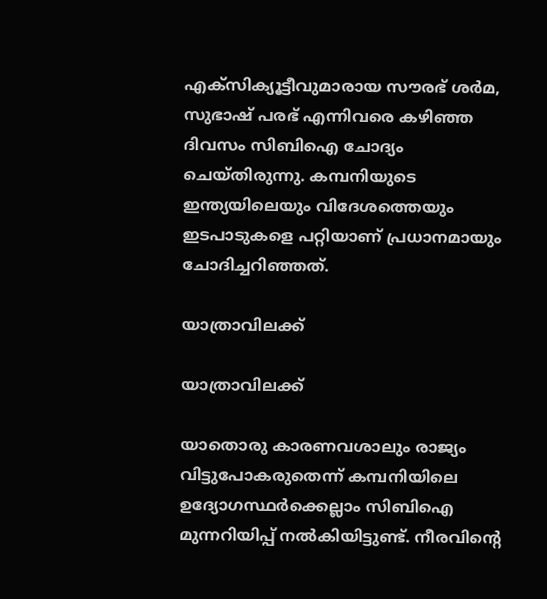എക്‌സിക്യൂട്ടീവുമാരായ സൗരഭ് ശര്‍മ, സുഭാഷ് പരഭ് എന്നിവരെ കഴിഞ്ഞ ദിവസം സിബിഐ ചോദ്യം ചെയ്തിരുന്നു. കമ്പനിയുടെ ഇന്ത്യയിലെയും വിദേശത്തെയും ഇടപാടുകളെ പറ്റിയാണ് പ്രധാനമായും ചോദിച്ചറിഞ്ഞത്.

യാത്രാവിലക്ക്

യാത്രാവിലക്ക്

യാതൊരു കാരണവശാലും രാജ്യം വിട്ടുപോകരുതെന്ന് കമ്പനിയിലെ ഉദ്യോഗസ്ഥര്‍ക്കെല്ലാം സിബിഐ മുന്നറിയിപ്പ് നല്‍കിയിട്ടുണ്ട്. നീരവിന്റെ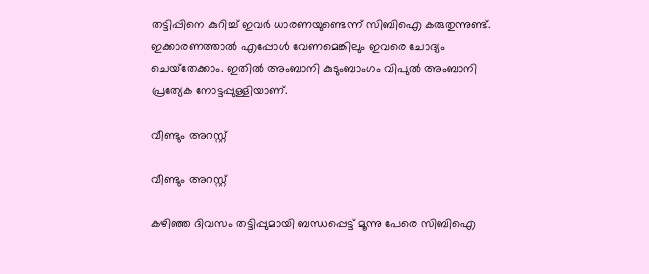തട്ടിപ്പിനെ കുറിച്ച് ഇവര്‍ ധാരണയുണ്ടെന്ന് സിബിഐ കരുതുന്നുണ്ട്. ഇക്കാരണത്താല്‍ എപ്പോള്‍ വേണമെങ്കിലും ഇവരെ ചോദ്യം ചെയ്‌തേക്കാം. ഇതില്‍ അംബാനി കുടുംബാംഗം വിപുല്‍ അംബാനി പ്രത്യേക നോട്ടപ്പുള്ളിയാണ്.

വീണ്ടും അറസ്റ്റ്

വീണ്ടും അറസ്റ്റ്

കഴിഞ്ഞ ദിവസം തട്ടിപ്പുമായി ബന്ധപ്പെട്ട് മൂന്നു പേരെ സിബിഐ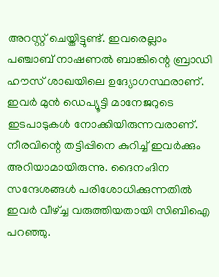അറസ്റ്റ് ചെയ്തിട്ടുണ്ട്. ഇവരെല്ലാം പഞ്ചാബ് നാഷണല്‍ ബാങ്കിന്റെ ബ്രാഡി ഹൗസ് ശാഖയിലെ ഉദ്യോഗസ്ഥരാണ്. ഇവര്‍ മുന്‍ ഡെപ്യൂട്ടി മാനേജറുടെ ഇടപാടുകള്‍ നോക്കിയിരുന്നവരാണ്. നീരവിന്റെ തട്ടിപ്പിനെ കുറിച്ച് ഇവര്‍ക്കും അറിയാമായിരുന്നു. ദൈനംദിന സന്ദേശങ്ങള്‍ പരിശോധിക്കുന്നതില്‍ ഇവര്‍ വീഴ്ച്ച വരുത്തിയതായി സിബിഐ പറഞ്ഞു.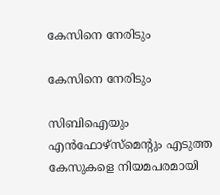കേസിനെ നേരിടും

കേസിനെ നേരിടും

സിബിഐയും എന്‍ഫോഴ്‌സ്‌മെന്റും എടുത്ത കേസുകളെ നിയമപരമായി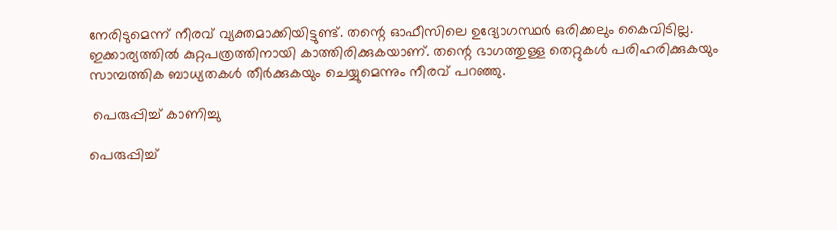നേരിടുമെന്ന് നീരവ് വ്യക്തമാക്കിയിട്ടുണ്ട്. തന്റെ ഓഫീസിലെ ഉദ്യോഗസ്ഥര്‍ ഒരിക്കലും കൈവിടില്ല. ഇക്കാര്യത്തില്‍ കുറ്റപത്രത്തിനായി കാത്തിരിക്കുകയാണ്. തന്റെ ഭാഗത്തുള്ള തെറ്റുകള്‍ പരിഹരിക്കുകയും സാമ്പത്തിക ബാധ്യതകള്‍ തീര്‍ക്കുകയും ചെയ്യുമെന്നും നീരവ് പറഞ്ഞു.

 പെരുപ്പിച്ച് കാണിച്ചു

പെരുപ്പിച്ച്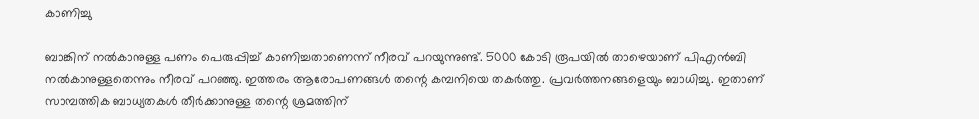കാണിച്ചു

ബാങ്കിന് നല്‍കാനുള്ള പണം പെരുപ്പിച്ച് കാണിച്ചതാണെന്ന് നീരവ് പറയുന്നുണ്ട്. 5000 കോടി രൂപയില്‍ താഴെയാണ് പിഎന്‍ബി നല്‍കാനുള്ളതെന്നും നീരവ് പറഞ്ഞു. ഇത്തരം ആരോപണങ്ങള്‍ തന്റെ കമ്പനിയെ തകര്‍ത്തു. പ്രവര്‍ത്തനങ്ങളെയും ബാധിച്ചു. ഇതാണ് സാമ്പത്തിക ബാധ്യതകള്‍ തീര്‍ക്കാനുള്ള തന്റെ ശ്രമത്തിന്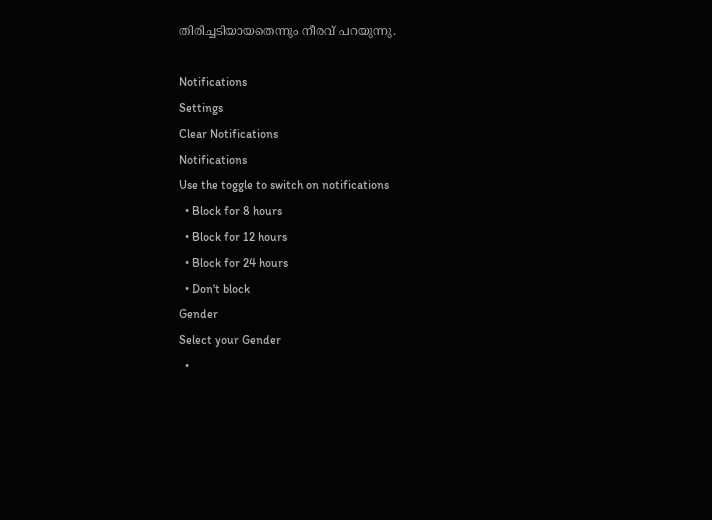തിരിച്ചടിയായതെന്നും നീരവ് പറയുന്നു.

Notifications
Settings
Clear Notifications
Notifications
Use the toggle to switch on notifications
  • Block for 8 hours
  • Block for 12 hours
  • Block for 24 hours
  • Don't block
Gender
Select your Gender
  •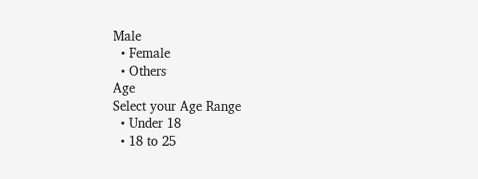Male
  • Female
  • Others
Age
Select your Age Range
  • Under 18
  • 18 to 25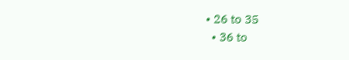• 26 to 35
  • 36 to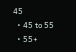45
  • 45 to 55
  • 55+